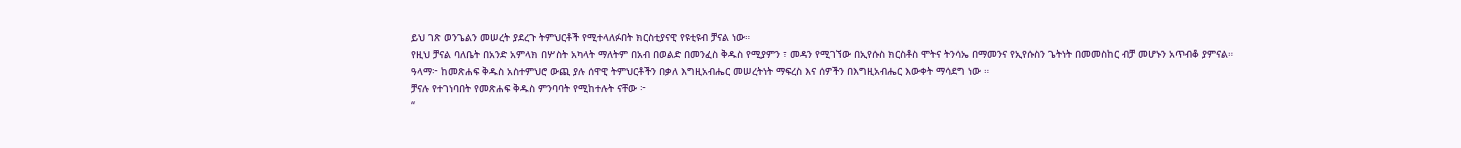ይህ ገጽ ወንጌልን መሠረት ያደረጉ ትምህርቶች የሚተላለፉበት ክርስቲያናዊ የዩቲዩብ ቻናል ነው።
የዚህ ቻናል ባለቤት በአንድ አምላክ በሦስት አካላት ማለትም በአብ በወልድ በመንፈስ ቅዱስ የሚያምን ፣ መዳን የሚገኘው በኢየሱስ ክርስቶስ ሞትና ትንሳኤ በማመንና የኢየሱስን ጌትነት በመመስከር ብቻ መሆኑን አጥብቆ ያምናል።
ዓላማ፦ ከመጽሐፍ ቅዱስ አስተምህሮ ውጪ ያሉ ሰዋዊ ትምህርቶችን በቃለ እግዚአብሔር መሠረትነት ማፍረስ እና ሰዎችን በእግዚአብሔር እውቀት ማሳደግ ነው ።
ቻናሉ የተገነባበት የመጽሐፍ ቅዱስ ምንባባት የሚከተሉት ናቸው ፦
“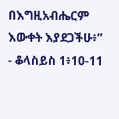በእግዚአብሔርም እውቀት እያደጋችሁ፥”
- ቆላስይስ 1፥10-11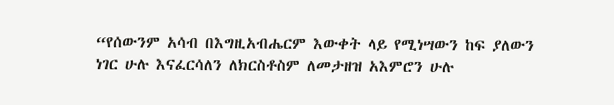“የሰውንም አሳብ በእግዚአብሔርም እውቀት ላይ የሚነሣውን ከፍ ያለውን ነገር ሁሉ እናፈርሳለን ለክርስቶስም ለመታዘዝ አእምሮን ሁሉ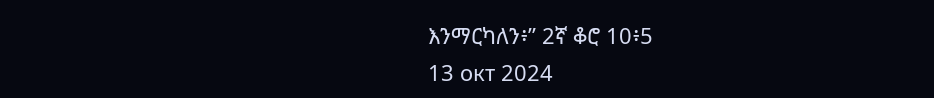እንማርካለን፥” 2ኛ ቆሮ 10፥5
13 окт 2024